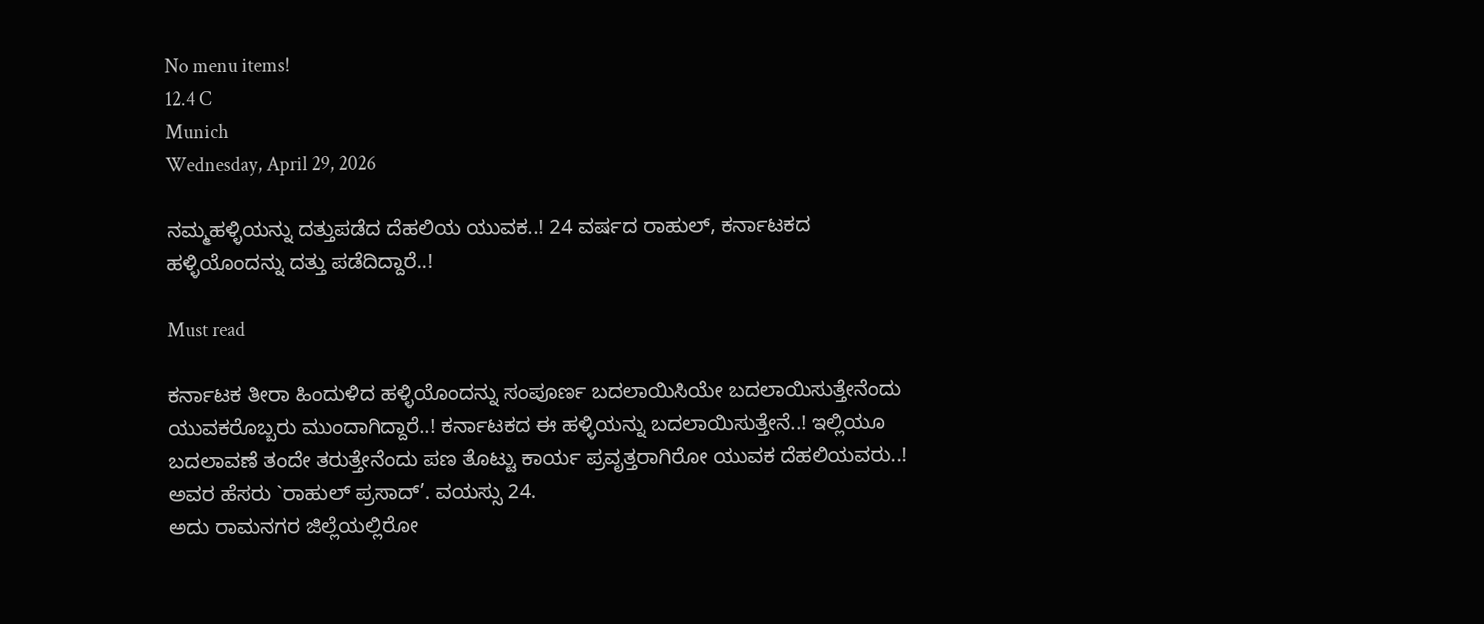No menu items!
12.4 C
Munich
Wednesday, April 29, 2026

ನಮ್ಮಹಳ್ಳಿಯನ್ನು ದತ್ತುಪಡೆದ ದೆಹಲಿಯ ಯುವಕ..! 24 ವರ್ಷದ ರಾಹುಲ್, ಕರ್ನಾಟಕದ ಹಳ್ಳಿಯೊಂದನ್ನು ದತ್ತು ಪಡೆದಿದ್ದಾರೆ..!

Must read

ಕರ್ನಾಟಕ ತೀರಾ ಹಿಂದುಳಿದ ಹಳ್ಳಿಯೊಂದನ್ನು ಸಂಪೂರ್ಣ ಬದಲಾಯಿಸಿಯೇ ಬದಲಾಯಿಸುತ್ತೇನೆಂದು ಯುವಕರೊಬ್ಬರು ಮುಂದಾಗಿದ್ದಾರೆ..! ಕರ್ನಾಟಕದ ಈ ಹಳ್ಳಿಯನ್ನು ಬದಲಾಯಿಸುತ್ತೇನೆ..! ಇಲ್ಲಿಯೂ ಬದಲಾವಣೆ ತಂದೇ ತರುತ್ತೇನೆಂದು ಪಣ ತೊಟ್ಟು ಕಾರ್ಯ ಪ್ರವೃತ್ತರಾಗಿರೋ ಯುವಕ ದೆಹಲಿಯವರು..! ಅವರ ಹೆಸರು `ರಾಹುಲ್ ಪ್ರಸಾದ್’. ವಯಸ್ಸು 24.
ಅದು ರಾಮನಗರ ಜಿಲ್ಲೆಯಲ್ಲಿರೋ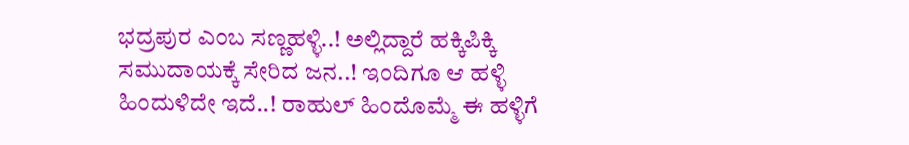ಭದ್ರಪುರ ಎಂಬ ಸಣ್ಣಹಳ್ಳಿ..! ಅಲ್ಲಿದ್ದಾರೆ ಹಕ್ಕಿಪಿಕ್ಕಿ ಸಮುದಾಯಕ್ಕೆ ಸೇರಿದ ಜನ..! ಇಂದಿಗೂ ಆ ಹಳ್ಳಿ ಹಿಂದುಳಿದೇ ಇದೆ..! ರಾಹುಲ್ ಹಿಂದೊಮ್ಮೆ ಈ ಹಳ್ಳಿಗೆ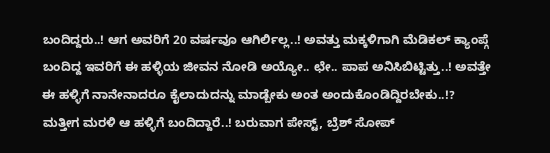ಬಂದಿದ್ದರು..! ಆಗ ಅವರಿಗೆ 20 ವರ್ಷವೂ ಆಗಿರ್ಲಿಲ್ಲ..! ಅವತ್ತು ಮಕ್ಕಳಿಗಾಗಿ ಮೆಡಿಕಲ್ ಕ್ಯಾಂಪ್ಗೆ ಬಂದಿದ್ದ ಇವರಿಗೆ ಈ ಹಳ್ಳಿಯ ಜೀವನ ನೋಡಿ ಅಯ್ಯೋ.. ಛೇ.. ಪಾಪ ಅನಿಸಿಬಿಟ್ಟಿತ್ತು..! ಅವತ್ತೇ ಈ ಹಳ್ಳಿಗೆ ನಾನೇನಾದರೂ ಕೈಲಾದುದನ್ನು ಮಾಡ್ಬೇಕು ಅಂತ ಅಂದುಕೊಂಡಿದ್ದಿರಬೇಕು..!? ಮತ್ತೀಗ ಮರಳಿ ಆ ಹಳ್ಳಿಗೆ ಬಂದಿದ್ದಾರೆ..! ಬರುವಾಗ ಪೇಸ್ಟ್, ಬ್ರೆಶ್ ಸೋಪ್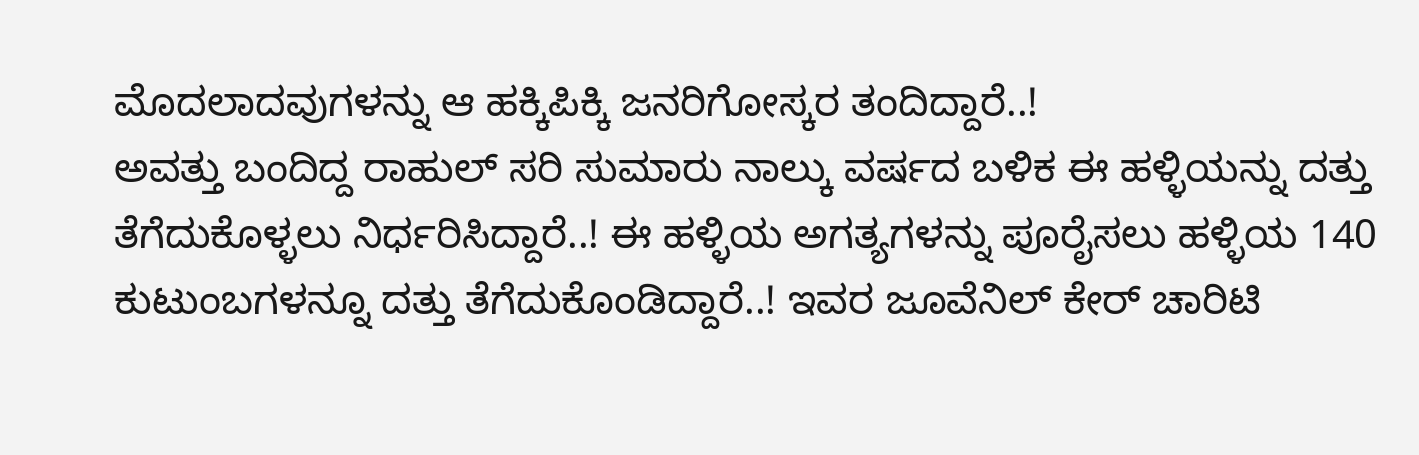ಮೊದಲಾದವುಗಳನ್ನು ಆ ಹಕ್ಕಿಪಿಕ್ಕಿ ಜನರಿಗೋಸ್ಕರ ತಂದಿದ್ದಾರೆ..!
ಅವತ್ತು ಬಂದಿದ್ದ ರಾಹುಲ್ ಸರಿ ಸುಮಾರು ನಾಲ್ಕು ವರ್ಷದ ಬಳಿಕ ಈ ಹಳ್ಳಿಯನ್ನು ದತ್ತು ತೆಗೆದುಕೊಳ್ಳಲು ನಿರ್ಧರಿಸಿದ್ದಾರೆ..! ಈ ಹಳ್ಳಿಯ ಅಗತ್ಯಗಳನ್ನು ಪೂರೈಸಲು ಹಳ್ಳಿಯ 140 ಕುಟುಂಬಗಳನ್ನೂ ದತ್ತು ತೆಗೆದುಕೊಂಡಿದ್ದಾರೆ..! ಇವರ ಜೂವೆನಿಲ್ ಕೇರ್ ಚಾರಿಟಿ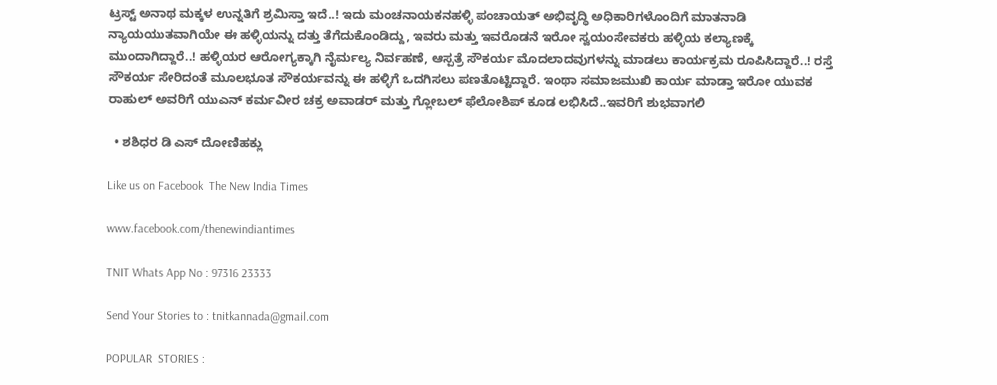ಟ್ರಸ್ಟ್ ಅನಾಥ ಮಕ್ಕಳ ಉನ್ನತಿಗೆ ಶ್ರಮಿಸ್ತಾ ಇದೆ..! ಇದು ಮಂಚನಾಯಕನಹಳ್ಳಿ ಪಂಚಾಯತ್ ಅಭಿವೃದ್ಧಿ ಅಧಿಕಾರಿಗಳೊಂದಿಗೆ ಮಾತನಾಡಿ ನ್ಯಾಯಯುತವಾಗಿಯೇ ಈ ಹಳ್ಳಿಯನ್ನು ದತ್ತು ತೆಗೆದುಕೊಂಡಿದ್ದು, ಇವರು ಮತ್ತು ಇವರೊಡನೆ ಇರೋ ಸ್ವಯಂಸೇವಕರು ಹಳ್ಳಿಯ ಕಲ್ಯಾಣಕ್ಕೆ ಮುಂದಾಗಿದ್ದಾರೆ..! ಹಳ್ಳಿಯರ ಆರೋಗ್ಯಕ್ಕಾಗಿ ನೈರ್ಮಲ್ಯ ನಿರ್ವಹಣೆ, ಆಸ್ಪತ್ರೆ ಸೌಕರ್ಯ ಮೊದಲಾದವುಗಳನ್ನು ಮಾಡಲು ಕಾರ್ಯಕ್ರಮ ರೂಪಿಸಿದ್ದಾರೆ..! ರಸ್ತೆ ಸೌಕರ್ಯ ಸೇರಿದಂತೆ ಮೂಲಭೂತ ಸೌಕರ್ಯವನ್ನು ಈ ಹಳ್ಳಿಗೆ ಒದಗಿಸಲು ಪಣತೊಟ್ಟಿದ್ದಾರೆ. ಇಂಥಾ ಸಮಾಜಮುಖಿ ಕಾರ್ಯ ಮಾಡ್ತಾ ಇರೋ ಯುವಕ ರಾಹುಲ್ ಅವರಿಗೆ ಯುಎನ್ ಕರ್ಮವೀರ ಚಕ್ರ ಅವಾಡರ್ ಮತ್ತು ಗ್ಲೋಬಲ್ ಫೆಲೋಶಿಪ್ ಕೂಡ ಲಭಿಸಿದೆ..ಇವರಿಗೆ ಶುಭವಾಗಲಿ

  • ಶಶಿಧರ ಡಿ ಎಸ್ ದೋಣಿಹಕ್ಲು

Like us on Facebook  The New India Times

www.facebook.com/thenewindiantimes

TNIT Whats App No : 97316 23333

Send Your Stories to : tnitkannada@gmail.com

POPULAR  STORIES :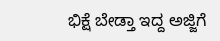ಭಿಕ್ಷೆ ಬೇಡ್ತಾ ಇದ್ದ ಅಜ್ಜಿಗೆ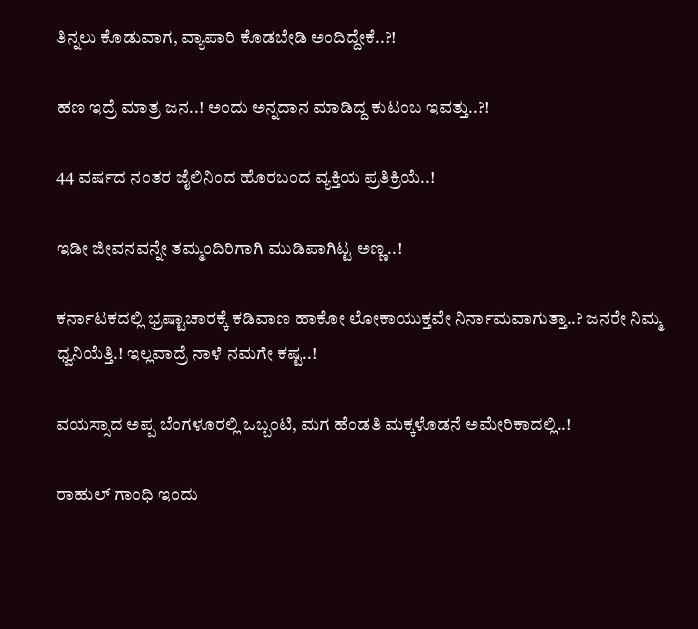ತಿನ್ನಲು ಕೊಡುವಾಗ, ವ್ಯಾಪಾರಿ ಕೊಡಬೇಡಿ ಅಂದಿದ್ದೇಕೆ..?!

ಹಣ ಇದ್ರೆ ಮಾತ್ರ ಜನ..! ಅಂದು ಅನ್ನದಾನ ಮಾಡಿದ್ದ ಕುಟಂಬ ಇವತ್ತು..?!

44 ವರ್ಷದ ನಂತರ ಜೈಲಿನಿಂದ ಹೊರಬಂದ ವ್ಯಕ್ತಿಯ ಪ್ರತಿಕ್ರಿಯೆ..!

ಇಡೀ ಜೀವನವನ್ನೇ ತಮ್ಮಂದಿರಿಗಾಗಿ ಮುಡಿಪಾಗಿಟ್ಟ ಅಣ್ಣ..!

ಕರ್ನಾಟಕದಲ್ಲಿ ಭ್ರಷ್ಟಾಚಾರಕ್ಕೆ ಕಡಿವಾಣ ಹಾಕೋ ಲೋಕಾಯುಕ್ತವೇ ನಿರ್ನಾಮವಾಗುತ್ತಾ..? ಜನರೇ ನಿಮ್ಮ ಧ್ವನಿಯೆತ್ತಿ.! ಇಲ್ಲವಾದ್ರೆ ನಾಳೆ ನಮಗೇ ಕಷ್ಟ..!

ವಯಸ್ಸಾದ ಅಪ್ಪ ಬೆಂಗಳೂರಲ್ಲಿ ಒಬ್ಬಂಟಿ, ಮಗ ಹೆಂಡತಿ ಮಕ್ಕಳೊಡನೆ ಅಮೇರಿಕಾದಲ್ಲಿ..!

ರಾಹುಲ್ ಗಾಂಧಿ ಇಂದು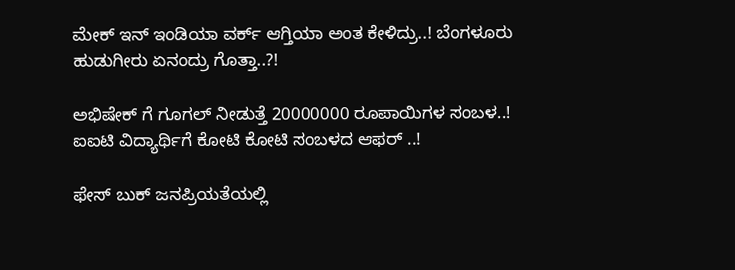ಮೇಕ್ ಇನ್ ಇಂಡಿಯಾ ವರ್ಕ್ ಆಗ್ತಿಯಾ ಅಂತ ಕೇಳಿದ್ರು..! ಬೆಂಗಳೂರು ಹುಡುಗೀರು ಏನಂದ್ರು ಗೊತ್ತಾ..?!

ಅಭಿಷೇಕ್ ಗೆ ಗೂಗಲ್ ನೀಡುತ್ತೆ 20000000 ರೂಪಾಯಿಗಳ ಸಂಬಳ..! ಐಐಟಿ ವಿದ್ಯಾರ್ಥಿಗೆ ಕೋಟಿ ಕೋಟಿ ಸಂಬಳದ ಆಫರ್ ..!

ಫೇಸ್ ಬುಕ್ ಜನಪ್ರಿಯತೆಯಲ್ಲಿ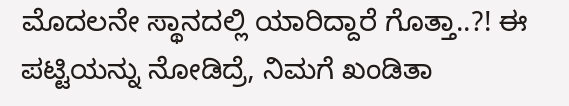ಮೊದಲನೇ ಸ್ಥಾನದಲ್ಲಿ ಯಾರಿದ್ದಾರೆ ಗೊತ್ತಾ..?! ಈ ಪಟ್ಟಿಯನ್ನು ನೋಡಿದ್ರೆ, ನಿಮಗೆ ಖಂಡಿತಾ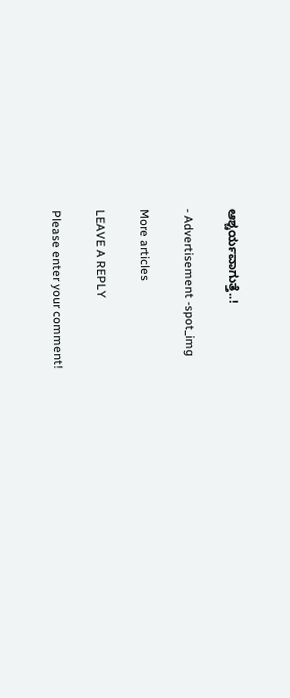ಆಶ್ಚರ್ಯವಾಗುತ್ತೆ..!

- Advertisement -spot_img

More articles

LEAVE A REPLY

Please enter your comment!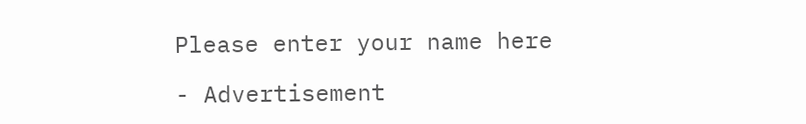Please enter your name here

- Advertisement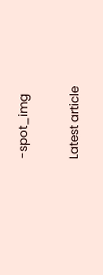-spot_img

Latest article